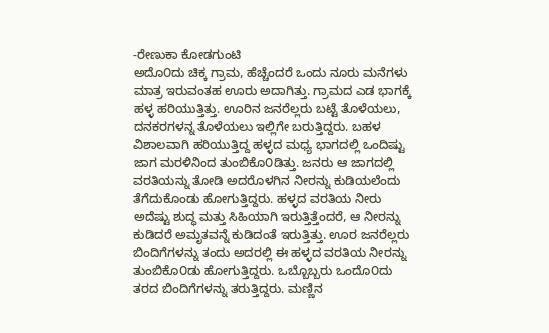-ರೇಣುಕಾ ಕೋಡಗುಂಟಿ
ಅದೊ೦ದು ಚಿಕ್ಕ ಗ್ರಾಮ, ಹೆಚ್ಚೆಂದರೆ ಒಂದು ನೂರು ಮನೆಗಳು ಮಾತ್ರ ಇರುವಂತಹ ಊರು ಅದಾಗಿತ್ತು. ಗ್ರಾಮದ ಎಡ ಭಾಗಕ್ಕೆ ಹಳ್ಳ ಹರಿಯುತ್ತಿತ್ತು. ಊರಿನ ಜನರೆಲ್ಲರು ಬಟ್ಟೆ ತೊಳೆಯಲು, ದನಕರಗಳನ್ನ ತೊಳೆಯಲು ಇಲ್ಲಿಗೇ ಬರುತ್ತಿದ್ದರು. ಬಹಳ ವಿಶಾಲವಾಗಿ ಹರಿಯುತ್ತಿದ್ದ ಹಳ್ಳದ ಮಧ್ಯ ಭಾಗದಲ್ಲಿ ಒಂದಿಷ್ಟು ಜಾಗ ಮರಳಿನಿಂದ ತುಂಬಿಕೊ೦ಡಿತ್ತು. ಜನರು ಆ ಜಾಗದಲ್ಲಿ ವರತಿಯನ್ನು ತೋಡಿ ಅದರೊಳಗಿನ ನೀರನ್ನು ಕುಡಿಯಲೆಂದು ತೆಗೆದುಕೊಂಡು ಹೋಗುತ್ತಿದ್ದರು. ಹಳ್ಳದ ವರತಿಯ ನೀರು ಅದೆಷ್ಟು ಶುದ್ಧ ಮತ್ತು ಸಿಹಿಯಾಗಿ ಇರುತ್ತಿತ್ತೆಂದರೆ, ಆ ನೀರನ್ನು ಕುಡಿದರೆ ಅಮೃತವನ್ನೆ ಕುಡಿದಂತೆ ಇರುತ್ತಿತ್ತು. ಊರ ಜನರೆಲ್ಲರು ಬಿಂದಿಗೆಗಳನ್ನು ತಂದು ಅದರಲ್ಲಿ ಈ ಹಳ್ಳದ ವರತಿಯ ನೀರನ್ನು ತುಂಬಿಕೊ೦ಡು ಹೋಗುತ್ತಿದ್ದರು. ಒಬ್ಬೊಬ್ಬರು ಒಂದೊ೦ದು ತರದ ಬಿಂದಿಗೆಗಳನ್ನು ತರುತ್ತಿದ್ದರು. ಮಣ್ಣಿನ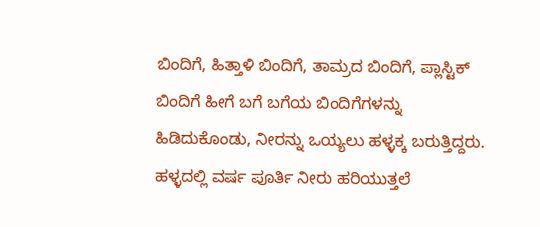ಬಿಂದಿಗೆ, ಹಿತ್ತಾಳಿ ಬಿಂದಿಗೆ, ತಾಮ್ರದ ಬಿಂದಿಗೆ, ಪ್ಲಾಸ್ಟಿಕ್ ಬಿಂದಿಗೆ ಹೀಗೆ ಬಗೆ ಬಗೆಯ ಬಿಂದಿಗೆಗಳನ್ನು ಹಿಡಿದುಕೊಂಡು, ನೀರನ್ನು ಒಯ್ಯಲು ಹಳ್ಳಕ್ಕ ಬರುತ್ತಿದ್ದರು.
ಹಳ್ಳದಲ್ಲಿ ವರ್ಷ ಪೂರ್ತಿ ನೀರು ಹರಿಯುತ್ತಲೆ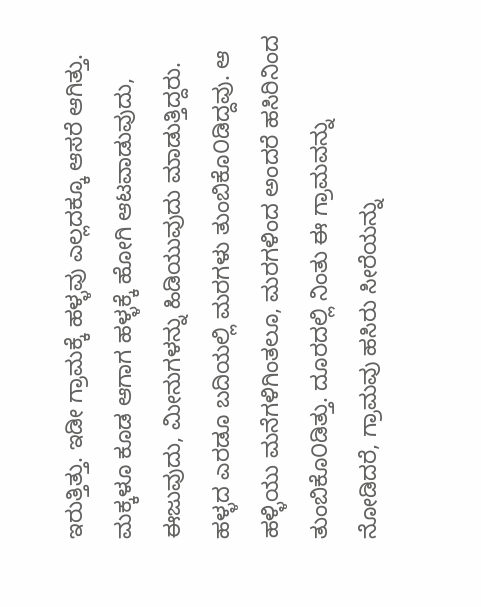ಇರುತ್ತಿತ್ತು. ಇಡೀ ಗ್ರಾಮಕ್ಕೆ ಹಳ್ಳವು ಎಲ್ಲದಕ್ಕೂ ಆಸರೆ ಆಗಿತ್ತು. ಮಕ್ಕಳೂ ಕೂಡ ಆಗಾಗ ಹಳ್ಳಕ್ಕೆ ಹೋಗಿ ಆಟವಾಡುವುದು, ಈಜುವುದು, ಮೀನುಗಳನ್ನು ಹಿಡಿಯುವುದು ಮಾಡುತ್ತಿದ್ದರು. ಹಳ್ಳದ ಎರಡೂ ಬದಿಯಲ್ಲಿ ಮರಗಳು ತುಂಬಿಕೊ೦ಡಿದ್ದವು. ಆ ಹಳ್ಳಿಯು ಮನೆಗಳಿಗಿಂತಲೂ, ಮರಗಳಿಂದ ಅಂದರೆ ಹಸಿರಿನಿಂದ ತುಂಬಿಕೊ೦ಡಿತ್ತು. ದೂರದಲ್ಲಿ ನಿಂತು ಈ ಗ್ರಾಮವನ್ನು ನೋಡಿದರೆ, ಗ್ರಾಮವು ಹಸಿರು ಸೀರೆಯನ್ನು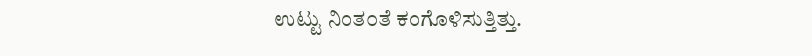ಉಟ್ಟು ನಿಂತ೦ತೆ ಕಂಗೊಳಿಸುತ್ತಿತ್ತು.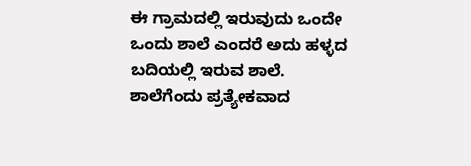ಈ ಗ್ರಾಮದಲ್ಲಿ ಇರುವುದು ಒಂದೇ ಒಂದು ಶಾಲೆ ಎಂದರೆ ಅದು ಹಳ್ಳದ ಬದಿಯಲ್ಲಿ ಇರುವ ಶಾಲೆ. ಶಾಲೆಗೆಂದು ಪ್ರತ್ಯೇಕವಾದ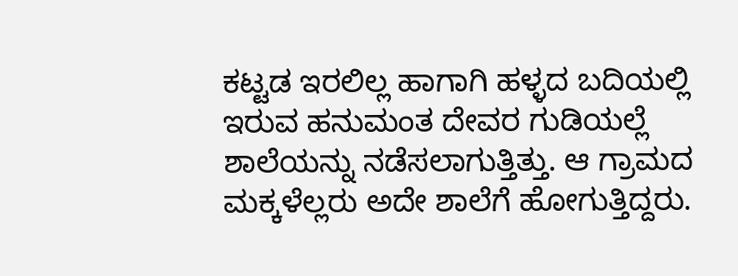ಕಟ್ಟಡ ಇರಲಿಲ್ಲ ಹಾಗಾಗಿ ಹಳ್ಳದ ಬದಿಯಲ್ಲಿ ಇರುವ ಹನುಮಂತ ದೇವರ ಗುಡಿಯಲ್ಲೆ ಶಾಲೆಯನ್ನು ನಡೆಸಲಾಗುತ್ತಿತ್ತು. ಆ ಗ್ರಾಮದ ಮಕ್ಕಳೆಲ್ಲರು ಅದೇ ಶಾಲೆಗೆ ಹೋಗುತ್ತಿದ್ದರು.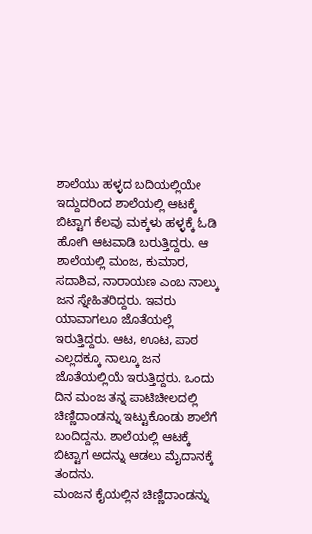ಶಾಲೆಯು ಹಳ್ಳದ ಬದಿಯಲ್ಲಿಯೇ ಇದ್ದುದರಿಂದ ಶಾಲೆಯಲ್ಲಿ ಆಟಕ್ಕೆ ಬಿಟ್ಟಾಗ ಕೆಲವು ಮಕ್ಕಳು ಹಳ್ಳಕ್ಕೆ ಓಡಿ ಹೋಗಿ ಆಟವಾಡಿ ಬರುತ್ತಿದ್ದರು. ಆ ಶಾಲೆಯಲ್ಲಿ ಮಂಜ, ಕುಮಾರ, ಸದಾಶಿವ, ನಾರಾಯಣ ಎಂಬ ನಾಲ್ಕು ಜನ ಸ್ನೇಹಿತರಿದ್ದರು. ಇವರು ಯಾವಾಗಲೂ ಜೊತೆಯಲ್ಲೆ ಇರುತ್ತಿದ್ದರು. ಆಟ, ಊಟ, ಪಾಠ ಎಲ್ಲದಕ್ಕೂ ನಾಲ್ಕೂ ಜನ ಜೊತೆಯಲ್ಲಿಯೆ ಇರುತ್ತಿದ್ದರು. ಒಂದು ದಿನ ಮಂಜ ತನ್ನ ಪಾಟಿಚೀಲದಲ್ಲಿ ಚಿಣ್ಣಿದಾಂಡನ್ನು ಇಟ್ಟುಕೊಂಡು ಶಾಲೆಗೆ ಬಂದಿದ್ದನು. ಶಾಲೆಯಲ್ಲಿ ಆಟಕ್ಕೆ ಬಿಟ್ಟಾಗ ಅದನ್ನು ಆಡಲು ಮೈದಾನಕ್ಕೆ ತಂದನು.
ಮಂಜನ ಕೈಯಲ್ಲಿನ ಚಿಣ್ಣಿದಾಂಡನ್ನು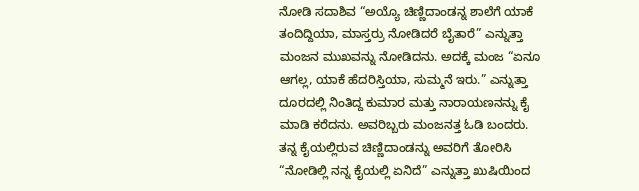ನೋಡಿ ಸದಾಶಿವ “ಅಯ್ಯೊ ಚಿಣ್ಣಿದಾಂಡನ್ನ ಶಾಲೆಗೆ ಯಾಕೆ ತಂದಿದ್ದಿಯಾ, ಮಾಸ್ತರ್ರು ನೋಡಿದರೆ ಬೈತಾರೆ” ಎನ್ನುತ್ತಾ ಮಂಜನ ಮುಖವನ್ನು ನೋಡಿದನು. ಅದಕ್ಕೆ ಮಂಜ “ಏನೂ ಆಗಲ್ಲ, ಯಾಕೆ ಹೆದರಿಸ್ತಿಯಾ, ಸುಮ್ಮನೆ ಇರು.” ಎನ್ನುತ್ತಾ ದೂರದಲ್ಲಿ ನಿಂತಿದ್ದ ಕುಮಾರ ಮತ್ತು ನಾರಾಯಣನನ್ನು ಕೈ ಮಾಡಿ ಕರೆದನು. ಅವರಿಬ್ಬರು ಮಂಜನತ್ತ ಓಡಿ ಬಂದರು. ತನ್ನ ಕೈಯಲ್ಲಿರುವ ಚಿಣ್ಣಿದಾಂಡನ್ನು ಅವರಿಗೆ ತೋರಿಸಿ “ನೋಡಿಲ್ಲಿ ನನ್ನ ಕೈಯಲ್ಲಿ ಏನಿದೆ” ಎನ್ನುತ್ತಾ ಖುಷಿಯಿಂದ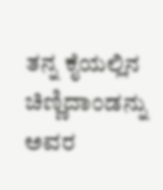ತನ್ನ ಕೈಯಲ್ಲಿನ ಚಿಣ್ಣಿದಾಂಡನ್ನು ಅವರ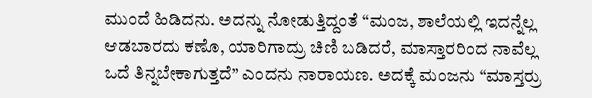ಮುಂದೆ ಹಿಡಿದನು. ಅದನ್ನು ನೋಡುತ್ತಿದ್ದಂತೆ “ಮಂಜ, ಶಾಲೆಯಲ್ಲಿ ಇದನ್ನೆಲ್ಲ ಆಡಬಾರದು ಕಣೊ, ಯಾರಿಗಾದ್ರು ಚಿಣಿ ಬಡಿದರೆ, ಮಾಸ್ತಾರರಿಂದ ನಾವೆಲ್ಲ ಒದೆ ತಿನ್ನಬೇಕಾಗುತ್ತದೆ” ಎಂದನು ನಾರಾಯಣ. ಅದಕ್ಕೆ ಮಂಜನು “ಮಾಸ್ತರ್ರು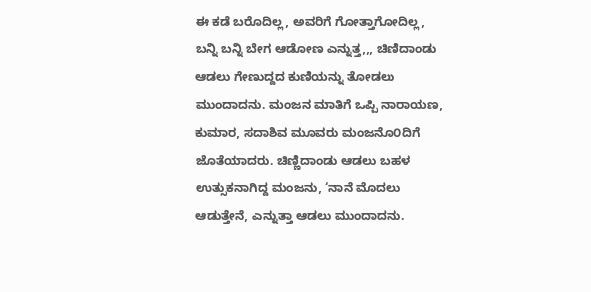ಈ ಕಡೆ ಬರೊದಿಲ್ಲ, ಅವರಿಗೆ ಗೋತ್ತಾಗೋದಿಲ್ಲ, ಬನ್ನಿ ಬನ್ನಿ ಬೇಗ ಆಡೋಣ ಎನ್ನುತ್ತ,,, ಚಿಣಿದಾಂಡು ಆಡಲು ಗೇಣುದ್ದದ ಕುಣಿಯನ್ನು ತೋಡಲು ಮುಂದಾದನು. ಮಂಜನ ಮಾತಿಗೆ ಒಪ್ಪಿ ನಾರಾಯಣ, ಕುಮಾರ, ಸದಾಶಿವ ಮೂವರು ಮಂಜನೊ೦ದಿಗೆ ಜೊತೆಯಾದರು. ಚಿಣ್ಣಿದಾಂಡು ಆಡಲು ಬಹಳ ಉತ್ಸುಕನಾಗಿದ್ದ ಮಂಜನು, ‘ನಾನೆ ಮೊದಲು ಆಡುತ್ತೇನೆ, ಎನ್ನುತ್ತಾ ಆಡಲು ಮುಂದಾದನು.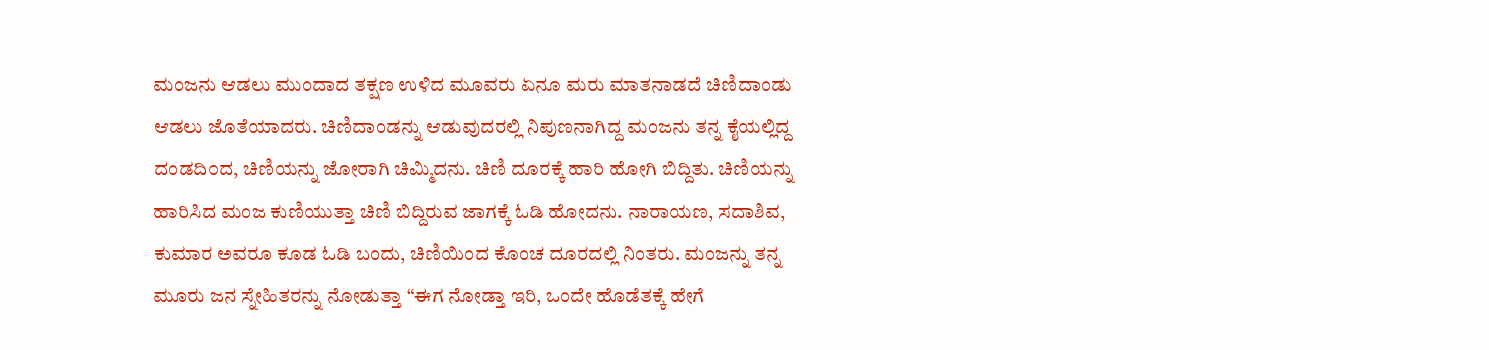ಮಂಜನು ಆಡಲು ಮುಂದಾದ ತಕ್ಷಣ ಉಳಿದ ಮೂವರು ಏನೂ ಮರು ಮಾತನಾಡದೆ ಚಿಣಿದಾಂಡು ಆಡಲು ಜೊತೆಯಾದರು. ಚಿಣಿದಾಂಡನ್ನು ಆಡುವುದರಲ್ಲಿ ನಿಪುಣನಾಗಿದ್ದ ಮಂಜನು ತನ್ನ ಕೈಯಲ್ಲಿದ್ದ ದಂಡದಿ೦ದ, ಚಿಣಿಯನ್ನು ಜೋರಾಗಿ ಚಿಮ್ಮಿದನು. ಚಿಣಿ ದೂರಕ್ಕೆ ಹಾರಿ ಹೋಗಿ ಬಿದ್ದಿತು. ಚಿಣಿಯನ್ನು ಹಾರಿಸಿದ ಮಂಜ ಕುಣಿಯುತ್ತಾ ಚಿಣಿ ಬಿದ್ದಿರುವ ಜಾಗಕ್ಕೆ ಓಡಿ ಹೋದನು. ನಾರಾಯಣ, ಸದಾಶಿವ, ಕುಮಾರ ಅವರೂ ಕೂಡ ಓಡಿ ಬಂದು, ಚಿಣಿಯಿಂದ ಕೊಂಚ ದೂರದಲ್ಲಿ ನಿಂತರು. ಮಂಜನ್ನು ತನ್ನ ಮೂರು ಜನ ಸ್ನೇಹಿತರನ್ನು ನೋಡುತ್ತಾ “ಈಗ ನೋಡ್ತಾ ಇರಿ, ಒಂದೇ ಹೊಡೆತಕ್ಕೆ ಹೇಗೆ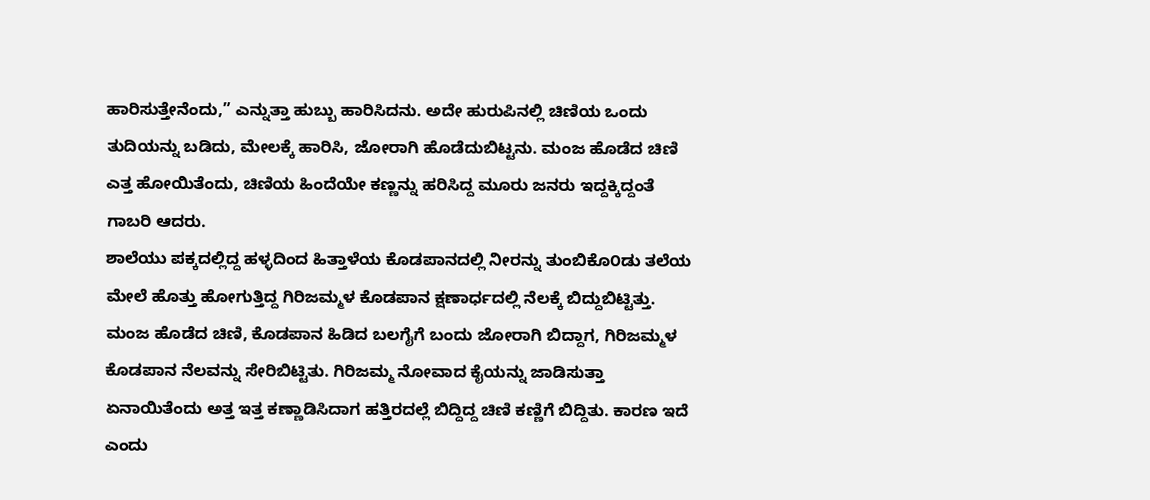ಹಾರಿಸುತ್ತೇನೆಂದು,” ಎನ್ನುತ್ತಾ ಹುಬ್ಬು ಹಾರಿಸಿದನು. ಅದೇ ಹುರುಪಿನಲ್ಲಿ ಚಿಣಿಯ ಒಂದು ತುದಿಯನ್ನು ಬಡಿದು, ಮೇಲಕ್ಕೆ ಹಾರಿಸಿ, ಜೋರಾಗಿ ಹೊಡೆದುಬಿಟ್ಟನು. ಮಂಜ ಹೊಡೆದ ಚಿಣಿ ಎತ್ತ ಹೋಯಿತೆಂದು, ಚಿಣಿಯ ಹಿಂದೆಯೇ ಕಣ್ಣನ್ನು ಹರಿಸಿದ್ದ ಮೂರು ಜನರು ಇದ್ದಕ್ಕಿದ್ದಂತೆ ಗಾಬರಿ ಆದರು.
ಶಾಲೆಯು ಪಕ್ಕದಲ್ಲಿದ್ದ ಹಳ್ಳದಿಂದ ಹಿತ್ತಾಳೆಯ ಕೊಡಪಾನದಲ್ಲಿ ನೀರನ್ನು ತುಂಬಿಕೊ೦ಡು ತಲೆಯ ಮೇಲೆ ಹೊತ್ತು ಹೋಗುತ್ತಿದ್ದ ಗಿರಿಜಮ್ಮಳ ಕೊಡಪಾನ ಕ್ಷಣಾರ್ಧದಲ್ಲಿ ನೆಲಕ್ಕೆ ಬಿದ್ದುಬಿಟ್ಟಿತ್ತು.
ಮಂಜ ಹೊಡೆದ ಚಿಣಿ, ಕೊಡಪಾನ ಹಿಡಿದ ಬಲಗೈಗೆ ಬಂದು ಜೋರಾಗಿ ಬಿದ್ದಾಗ, ಗಿರಿಜಮ್ಮಳ ಕೊಡಪಾನ ನೆಲವನ್ನು ಸೇರಿಬಿಟ್ಟಿತು. ಗಿರಿಜಮ್ಮ ನೋವಾದ ಕೈಯನ್ನು ಜಾಡಿಸುತ್ತಾ ಏನಾಯಿತೆಂದು ಅತ್ತ ಇತ್ತ ಕಣ್ಣಾಡಿಸಿದಾಗ ಹತ್ತಿರದಲ್ಲೆ ಬಿದ್ದಿದ್ದ ಚಿಣಿ ಕಣ್ಣಿಗೆ ಬಿದ್ದಿತು. ಕಾರಣ ಇದೆ ಎಂದು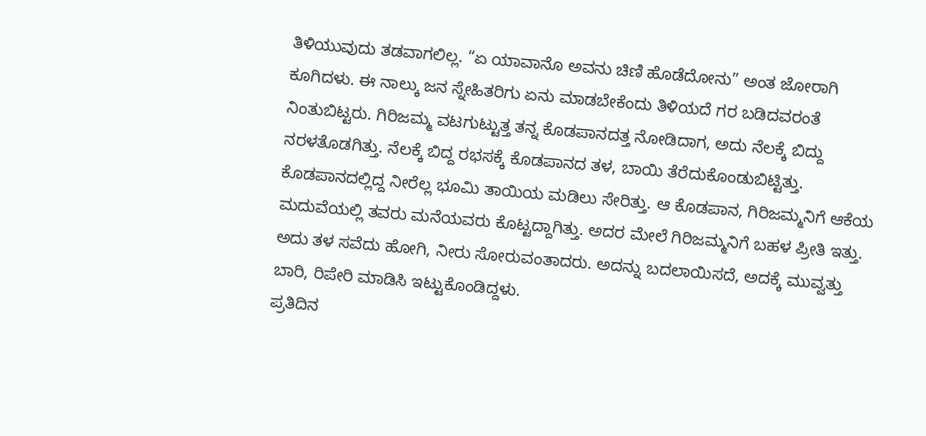ತಿಳಿಯುವುದು ತಡವಾಗಲಿಲ್ಲ. “ಏ ಯಾವಾನೊ ಅವನು ಚಿಣಿ ಹೊಡೆದೋನು” ಅಂತ ಜೋರಾಗಿ ಕೂಗಿದಳು. ಈ ನಾಲ್ಕು ಜನ ಸ್ನೇಹಿತರಿಗು ಏನು ಮಾಡಬೇಕೆಂದು ತಿಳಿಯದೆ ಗರ ಬಡಿದವರಂತೆ ನಿಂತುಬಿಟ್ಟರು. ಗಿರಿಜಮ್ಮ ವಟಗುಟ್ಟುತ್ತ ತನ್ನ ಕೊಡಪಾನದತ್ತ ನೋಡಿದಾಗ, ಅದು ನೆಲಕ್ಕೆ ಬಿದ್ದು ನರಳತೊಡಗಿತ್ತು. ನೆಲಕ್ಕೆ ಬಿದ್ದ ರಭಸಕ್ಕೆ ಕೊಡಪಾನದ ತಳ, ಬಾಯಿ ತೆರೆದುಕೊಂಡುಬಿಟ್ಟಿತ್ತು. ಕೊಡಪಾನದಲ್ಲಿದ್ದ ನೀರೆಲ್ಲ ಭೂಮಿ ತಾಯಿಯ ಮಡಿಲು ಸೇರಿತ್ತು. ಆ ಕೊಡಪಾನ, ಗಿರಿಜಮ್ಮನಿಗೆ ಆಕೆಯ ಮದುವೆಯಲ್ಲಿ ತವರು ಮನೆಯವರು ಕೊಟ್ಟದ್ದಾಗಿತ್ತು. ಅದರ ಮೇಲೆ ಗಿರಿಜಮ್ಮನಿಗೆ ಬಹಳ ಪ್ರೀತಿ ಇತ್ತು. ಅದು ತಳ ಸವೆದು ಹೋಗಿ, ನೀರು ಸೋರುವಂತಾದರು. ಅದನ್ನು ಬದಲಾಯಿಸದೆ, ಅದಕ್ಕೆ ಮುವ್ವತ್ತು ಬಾರಿ, ರಿಪೇರಿ ಮಾಡಿಸಿ ಇಟ್ಟುಕೊಂಡಿದ್ದಳು.
ಪ್ರತಿದಿನ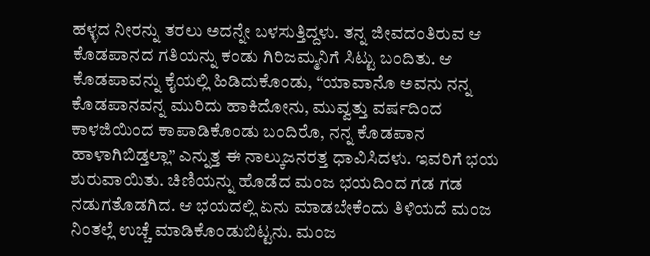ಹಳ್ಳದ ನೀರನ್ನು ತರಲು ಅದನ್ನೇ ಬಳಸುತ್ತಿದ್ದಳು. ತನ್ನ ಜೀವದಂತಿರುವ ಆ ಕೊಡಪಾನದ ಗತಿಯನ್ನು ಕಂಡು ಗಿರಿಜಮ್ಮನಿಗೆ ಸಿಟ್ಟು ಬಂದಿತು. ಆ ಕೊಡಪಾವನ್ನು ಕೈಯಲ್ಲಿ ಹಿಡಿದುಕೊಂಡು, “ಯಾವಾನೊ ಅವನು ನನ್ನ ಕೊಡಪಾನವನ್ನ ಮುರಿದು ಹಾಕಿದೋನು, ಮುವ್ವತ್ತು ವರ್ಷದಿಂದ ಕಾಳಜಿಯಿಂದ ಕಾಪಾಡಿಕೊಂಡು ಬಂದಿರೊ, ನನ್ನ ಕೊಡಪಾನ ಹಾಳಾಗಿಬಿಡ್ತಲ್ಲಾ” ಎನ್ನುತ್ತ ಈ ನಾಲ್ಕುಜನರತ್ತ ಧಾವಿಸಿದಳು. ಇವರಿಗೆ ಭಯ ಶುರುವಾಯಿತು. ಚಿಣಿಯನ್ನು ಹೊಡೆದ ಮಂಜ ಭಯದಿಂದ ಗಡ ಗಡ ನಡುಗತೊಡಗಿದ. ಆ ಭಯದಲ್ಲಿ ಏನು ಮಾಡಬೇಕೆಂದು ತಿಳಿಯದೆ ಮಂಜ ನಿಂತಲ್ಲೆ ಉಚ್ಚೆ ಮಾಡಿಕೊಂಡುಬಿಟ್ಟನು. ಮಂಜ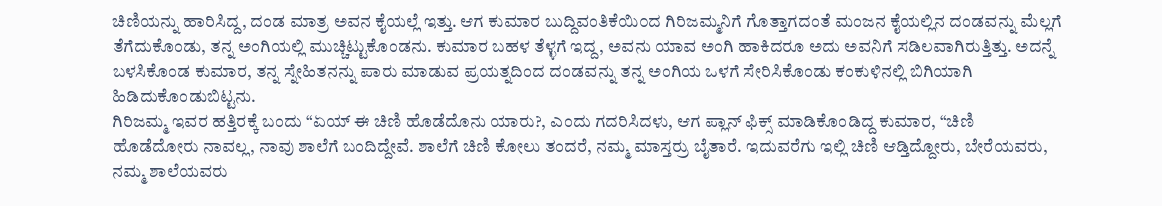ಚಿಣಿಯನ್ನು ಹಾರಿಸಿದ್ದ, ದಂಡ ಮಾತ್ರ ಅವನ ಕೈಯಲ್ಲೆ ಇತ್ತು. ಆಗ ಕುಮಾರ ಬುದ್ದಿವಂತಿಕೆಯಿ೦ದ ಗಿರಿಜಮ್ಮನಿಗೆ ಗೊತ್ತಾಗದಂತೆ ಮಂಜನ ಕೈಯಲ್ಲಿನ ದಂಡವನ್ನು ಮೆಲ್ಲಗೆ ತೆಗೆದುಕೊಂಡು, ತನ್ನ ಅಂಗಿಯಲ್ಲಿ ಮುಚ್ಚಿಟ್ಟುಕೊಂಡನು. ಕುಮಾರ ಬಹಳ ತೆಳ್ಳಗೆ ಇದ್ದ, ಅವನು ಯಾವ ಅಂಗಿ ಹಾಕಿದರೂ ಅದು ಅವನಿಗೆ ಸಡಿಲವಾಗಿರುತ್ತಿತ್ತು. ಅದನ್ನೆ ಬಳಸಿಕೊಂಡ ಕುಮಾರ, ತನ್ನ ಸ್ನೇಹಿತನನ್ನು ಪಾರು ಮಾಡುವ ಪ್ರಯತ್ನದಿಂದ ದಂಡವನ್ನು ತನ್ನ ಅಂಗಿಯ ಒಳಗೆ ಸೇರಿಸಿಕೊಂಡು ಕಂಕುಳಿನಲ್ಲಿ ಬಿಗಿಯಾಗಿ ಹಿಡಿದುಕೊಂಡುಬಿಟ್ಟನು.
ಗಿರಿಜಮ್ಮ ಇವರ ಹತ್ತಿರಕ್ಕೆ ಬಂದು “ಏಯ್ ಈ ಚಿಣಿ ಹೊಡೆದೊನು ಯಾರು?, ಎಂದು ಗದರಿಸಿದಳು, ಆಗ ಪ್ಲಾನ್ ಫಿಕ್ಸ್ ಮಾಡಿಕೊಂಡಿದ್ದ ಕುಮಾರ, “ಚಿಣಿ ಹೊಡೆದೋರು ನಾವಲ್ಲ, ನಾವು ಶಾಲೆಗೆ ಬಂದಿದ್ದೇವೆ. ಶಾಲೆಗೆ ಚಿಣಿ ಕೋಲು ತಂದರೆ, ನಮ್ಮ ಮಾಸ್ತರ್ರು ಬೈತಾರೆ. ಇದುವರೆಗು ಇಲ್ಲಿ ಚಿಣಿ ಆಡ್ತಿದ್ದೋರು, ಬೇರೆಯವರು, ನಮ್ಮ ಶಾಲೆಯವರು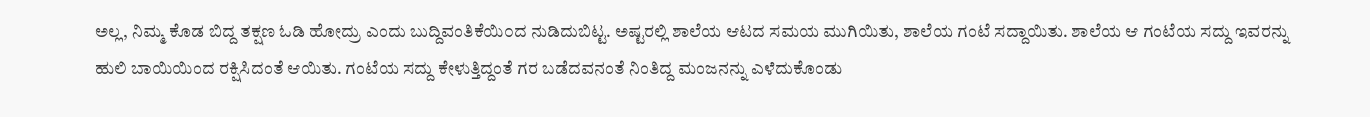ಅಲ್ಲ, ನಿಮ್ಮ ಕೊಡ ಬಿದ್ದ ತಕ್ಷಣ ಓಡಿ ಹೋದ್ರು ಎಂದು ಬುದ್ದಿವಂತಿಕೆಯಿ೦ದ ನುಡಿದುಬಿಟ್ಟ. ಅಷ್ಟರಲ್ಲಿ ಶಾಲೆಯ ಆಟದ ಸಮಯ ಮುಗಿಯಿತು, ಶಾಲೆಯ ಗಂಟೆ ಸದ್ದಾಯಿತು. ಶಾಲೆಯ ಆ ಗಂಟೆಯ ಸದ್ದು ಇವರನ್ನು ಹುಲಿ ಬಾಯಿಯಿಂದ ರಕ್ಷಿಸಿದಂತೆ ಆಯಿತು. ಗಂಟೆಯ ಸದ್ದು ಕೇಳುತ್ತಿದ್ದಂತೆ ಗರ ಬಡೆದವನಂತೆ ನಿಂತಿದ್ದ ಮಂಜನನ್ನು ಎಳೆದುಕೊಂಡು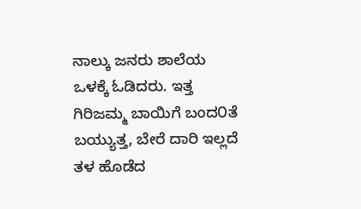ನಾಲ್ಕು ಜನರು ಶಾಲೆಯ ಒಳಕ್ಕೆ ಓಡಿದರು. ಇತ್ತ ಗಿರಿಜಮ್ಮ ಬಾಯಿಗೆ ಬಂದ೦ತೆ ಬಯ್ಯುತ್ತ, ಬೇರೆ ದಾರಿ ಇಲ್ಲದೆ ತಳ ಹೊಡೆದ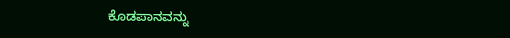ಕೊಡಪಾನವನ್ನು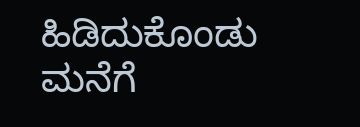ಹಿಡಿದುಕೊಂಡು ಮನೆಗೆ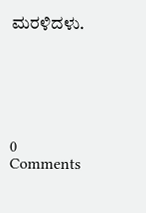ಮರಳಿದಳು.






0 Comments